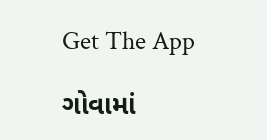Get The App

ગોવામાં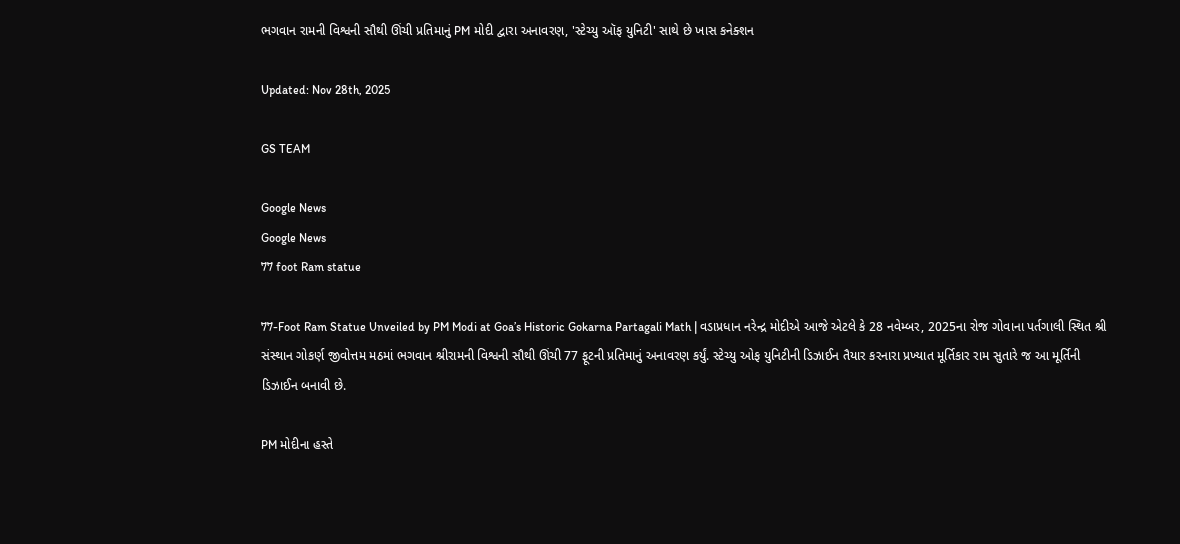ભગવાન રામની વિશ્વની સૌથી ઊંચી પ્રતિમાનું PM મોદી દ્વારા અનાવરણ, 'સ્ટેચ્યુ ઑફ યુનિટી' સાથે છે ખાસ કનેક્શન

Updated: Nov 28th, 2025

GS TEAM

Google News
Google News
77 foot Ram statue

77-Foot Ram Statue Unveiled by PM Modi at Goa’s Historic Gokarna Partagali Math | વડાપ્રધાન નરેન્દ્ર મોદીએ આજે એટલે કે 28 નવેમ્બર, 2025ના રોજ ગોવાના પર્તગાલી સ્થિત શ્રી સંસ્થાન ગોકર્ણ જીવોત્તમ મઠમાં ભગવાન શ્રીરામની વિશ્વની સૌથી ઊંચી 77 ફૂટની પ્રતિમાનું અનાવરણ કર્યું. સ્ટેચ્યુ ઓફ યુનિટીની ડિઝાઈન તૈયાર કરનારા પ્રખ્યાત મૂર્તિકાર રામ સુતારે જ આ મૂર્તિની ડિઝાઈન બનાવી છે.

PM મોદીના હસ્તે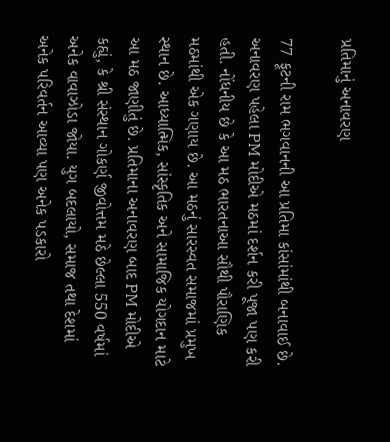પ્રતિમાનું અનાવરણ

77 ફૂટની રામ ભગવાનની આ પ્રતિમા કાંસાંમાંથી બનાવાઈ છે. અનાવરણ પહેલા PM મોદીએ મઠમાં દર્શન કરી પૂજા પણ કરી હતી. નોંધનીય છે કે આ મઠ ભારતનાઆ સૌથી પૌરાણિક મઠમાંથી એક ગણાય છે. આ મઠનું સારસ્વત સમાજમાં પ્રમુખ સ્થાન છે. આધ્યાત્મિક, સાંસ્કૃતિક અને સામાજિક યોગદાન માટે આ મઠ જાણીતું છે. પ્રતિમાના અનાવરણ બાદ PM મોદીએ કહ્યું, કે શ્રી સંસ્થાન ગોકર્ણ જીવોત્તમ મઠે છેલ્લા 550 વર્ષમાં અનેક વાવાઝોડા જોયા. યુગ બદલાયો, સમાજ તથા દેશમાં અનેક પરિવર્તન આવ્યા પણ અનેક પડકારો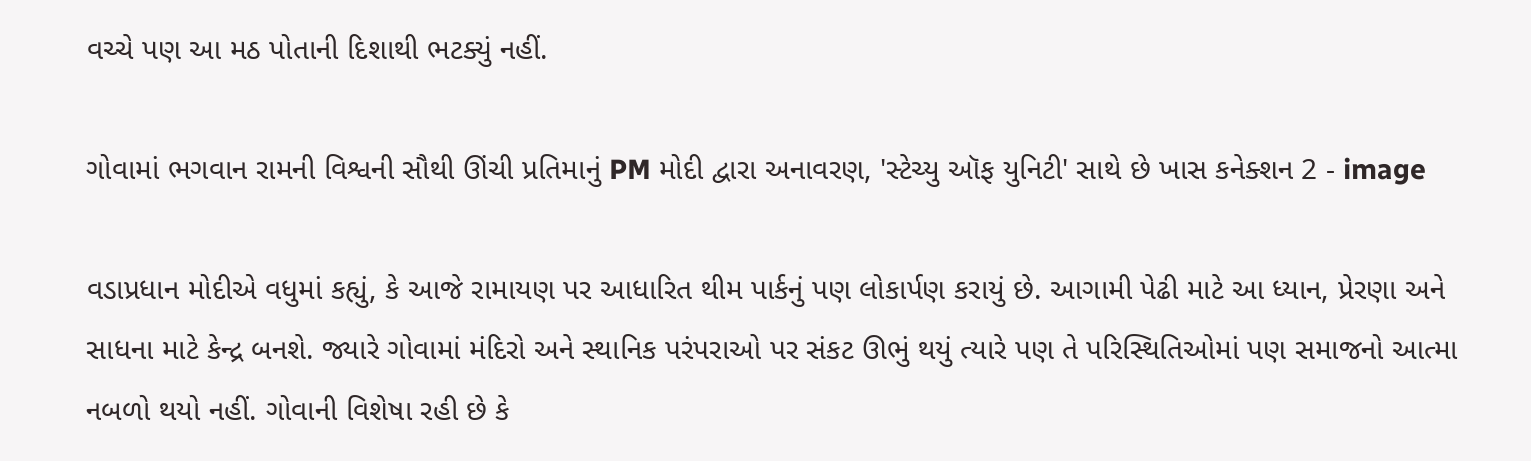વચ્ચે પણ આ મઠ પોતાની દિશાથી ભટક્યું નહીં.

ગોવામાં ભગવાન રામની વિશ્વની સૌથી ઊંચી પ્રતિમાનું PM મોદી દ્વારા અનાવરણ, 'સ્ટેચ્યુ ઑફ યુનિટી' સાથે છે ખાસ કનેક્શન 2 - image

વડાપ્રધાન મોદીએ વધુમાં કહ્યું, કે આજે રામાયણ પર આધારિત થીમ પાર્કનું પણ લોકાર્પણ કરાયું છે. આગામી પેઢી માટે આ ધ્યાન, પ્રેરણા અને સાધના માટે કેન્દ્ર બનશે. જ્યારે ગોવામાં મંદિરો અને સ્થાનિક પરંપરાઓ પર સંકટ ઊભું થયું ત્યારે પણ તે પરિસ્થિતિઓમાં પણ સમાજનો આત્મા નબળો થયો નહીં. ગોવાની વિશેષા રહી છે કે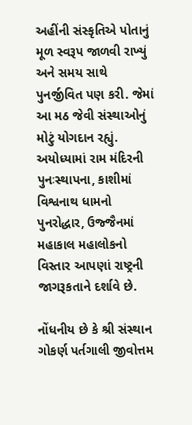અહીંની સંસ્કૃતિએ પોતાનું મૂળ સ્વરૂપ જાળવી રાખ્યું અને સમય સાથે પુનર્જીવિત પણ કરી. જેમાં આ મઠ જેવી સંસ્થાઓનું મોટું યોગદાન રહ્યું. અયોધ્યામાં રામ મંદિરની પુનઃસ્થાપના, કાશીમાં વિશ્વનાથ ધામનો પુનરોદ્ધાર, ઉજ્જૈનમાં મહાકાલ મહાલોકનો વિસ્તાર આપણાં રાષ્ટ્રની જાગરૂકતાને દર્શાવે છે.

નોંધનીય છે કે શ્રી સંસ્થાન ગોકર્ણ પર્તગાલી જીવોત્તમ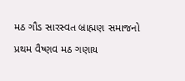મઠ ગૌડ સારસ્વત બ્રાહ્મણ સમાજનો પ્રથમ વૈષ્ણવ મઠ ગણાય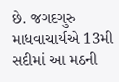છે. જગદગુરુ માધવાચાર્યએ 13મી સદીમાં આ મઠની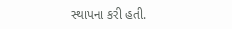સ્થાપના કરી હતી.